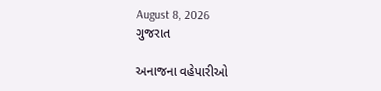August 8, 2026
ગુજરાત

અનાજના વહેપારીઓ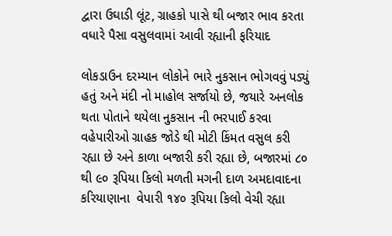દ્વારા ઉઘાડી લૂંટ, ગ્રાહકો પાસે થી બજાર ભાવ કરતા વધારે પૈસા વસુલવામાં આવી રહ્યાની ફરિયાદ

લોકડાઉન દરમ્યાન લોકોને ભારે નુકસાન ભોગવવું પડ્યું હતું અને મંદી નો માહોલ સર્જાયો છે, જયારે અનલોક થતા પોતાને થયેલા નુકસાન ની ભરપાઈ કરવા વહેપારીઓ ગ્રાહક જોડે થી મોટી કિંમત વસુલ કરી રહ્યા છે અને કાળા બજારી કરી રહ્યા છે, બજારમાં ૮૦ થી ૯૦ રૂપિયા કિલો મળતી મગની દાળ અમદાવાદના કરિયાણાના  વેપારી ૧૪૦ રૂપિયા કિલો વેચી રહ્યા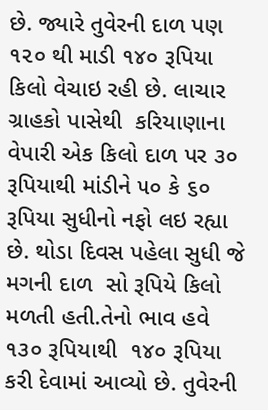છે. જ્યારે તુવેરની દાળ પણ ૧૨૦ થી માડી ૧૪૦ રૂપિયા કિલો વેચાઇ રહી છે. લાચાર ગ્રાહકો પાસેથી  કરિયાણાના વેપારી એક કિલો દાળ પર ૩૦ રૂપિયાથી માંડીને ૫૦ કે ૬૦ રૂપિયા સુધીનો નફો લઇ રહ્યા છે. થોડા દિવસ પહેલા સુધી જે મગની દાળ  સો રૂપિયે કિલો મળતી હતી.તેનો ભાવ હવે ૧૩૦ રૂપિયાથી  ૧૪૦ રૂપિયા કરી દેવામાં આવ્યો છે. તુવેરની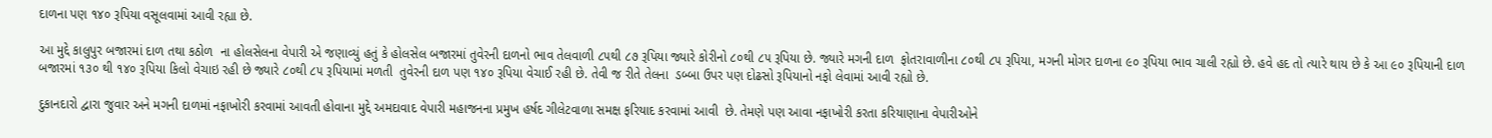દાળના પણ ૧૪૦ રૂપિયા વસૂલવામાં આવી રહ્યા છે.

આ મુદ્દે કાલુપુર બજારમાં દાળ તથા કઠોળ  ના હોલસેલના વેપારી એ જણાવ્યું હતું કે હોલસેલ બજારમાં તુવેરની દાળનો ભાવ તેલવાળી ૮૫થી ૮૭ રૂપિયા જ્યારે કોરીનો ૮૦થી ૮૫ રૂપિયા છે. જ્યારે મગની દાળ  ફોતરાવાળીના ૮૦થી ૮૫ રૂપિયા, મગની મોગર દાળના ૯૦ રૂપિયા ભાવ ચાલી રહ્યો છે. હવે હદ તો ત્યારે થાય છે કે આ ૯૦ રૂપિયાની દાળ  બજારમાં ૧૩૦ થી ૧૪૦ રૂપિયા કિલો વેચાઇ રહી છે જ્યારે ૮૦થી ૮૫ રૂપિયામાં મળતી  તુવેરની દાળ પણ ૧૪૦ રૂપિયા વેચાઈ રહી છે. તેવી જ રીતે તેલના  ડબ્બા ઉપર પણ દોઢસો રૂપિયાનો નફો લેવામાં આવી રહ્યો છે.

દુકાનદારો દ્વારા જુવાર અને મગની દાળમાં નફાખોરી કરવામાં આવતી હોવાના મુદ્દે અમદાવાદ વેપારી મહાજનના પ્રમુખ હર્ષદ ગીલેટવાળા સમક્ષ ફરિયાદ કરવામાં આવી  છે. તેમણે પણ આવા નફાખોરી કરતા કરિયાણાના વેપારીઓને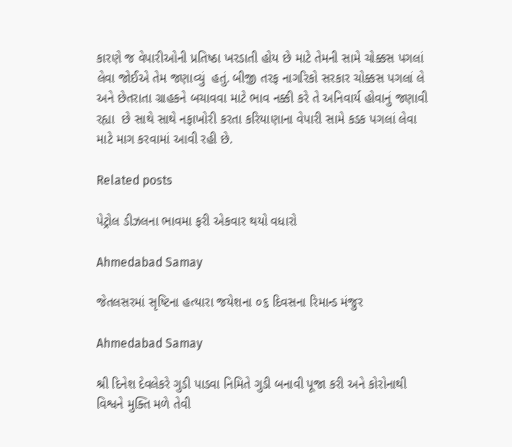કારણે જ વેપારીઓની પ્રતિષ્ઠા ખરડાતી હોય છે માટે તેમની સામે ચોક્કસ પગલાં લેવા જોઈએ તેમ જણાવ્યું  હતું. બીજી તરફ નાગરિકો સરકાર ચોક્કસ પગલાં લે અને છેતરાતા ગ્રાહકને બચાવવા માટે ભાવ નક્કી કરે તે અનિવાર્ય હોવાનું જણાવી રહ્યા  છે સાથે સાથે નફાખોરી કરતા કરિયાણાના વેપારી સામે કડક પગલાં લેવા માટે માગ કરવામાં આવી રહી છે.

Related posts

પેટ્રોલ ડીઝલના ભાવમા ફરી એકવાર થયો વધારો

Ahmedabad Samay

જેતલસરમાં સૃષ્ટિના હત્યારા જયેશના ૦૬ દિવસના રિમાન્ડ મંજુર

Ahmedabad Samay

શ્રી દિનેશ દેવલેકરે ગુડી પાડવા નિમિતે ગુડી બનાવી પૂજા કરી અને કોરોનાથી વિશ્વને મુક્તિ મળે તેવી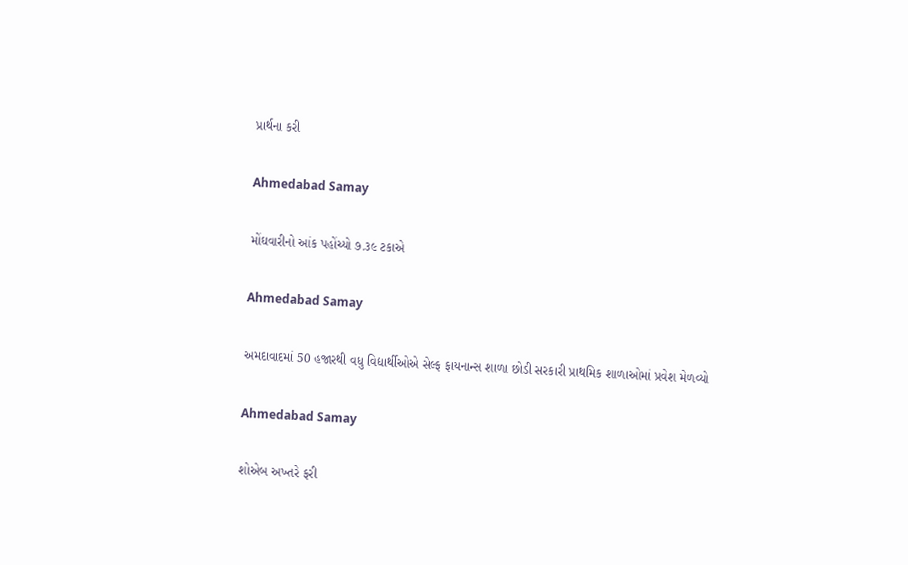પ્રાર્થના કરી

Ahmedabad Samay

મોંઘવારીનો આંક પહોંચ્યો ૭.૩૯ ટકાએ

Ahmedabad Samay

અમદાવાદમાં 50 હજારથી વધુ વિદ્યાર્થીઓએ સેલ્ફ ફાયનાન્સ શાળા છોડી સરકારી પ્રાથમિક શાળાઓમાં પ્રવેશ મેળવ્યો

Ahmedabad Samay

શોએબ અખ્તરે ફરી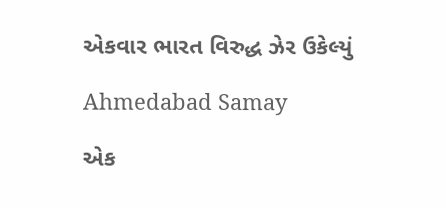એકવાર ભારત વિરુદ્ધ ઝેર ઉકેલ્યું

Ahmedabad Samay

એક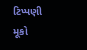ટિપ્પણી મૂકો